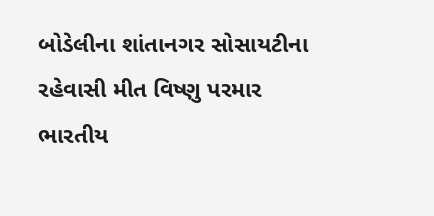બોડેલીના શાંતાનગર સોસાયટીના રહેવાસી મીત વિષ્ણુ પરમાર ભારતીય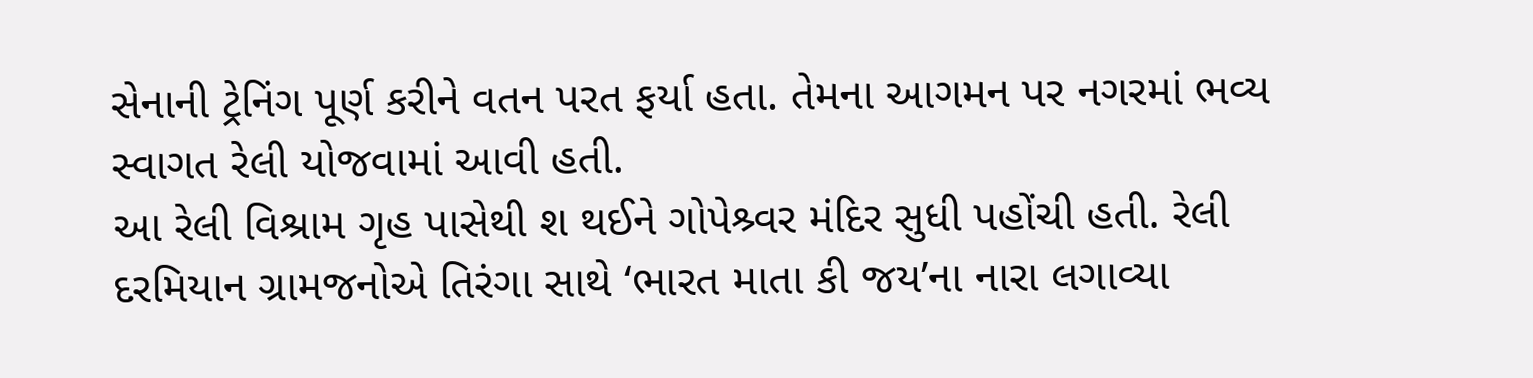સેનાની ટ્રેનિંગ પૂર્ણ કરીને વતન પરત ફર્યા હતા. તેમના આગમન પર નગરમાં ભવ્ય સ્વાગત રેલી યોજવામાં આવી હતી.
આ રેલી વિશ્રામ ગૃહ પાસેથી શ થઈને ગોપેશ્ર્વર મંદિર સુધી પહોંચી હતી. રેલી દરમિયાન ગ્રામજનોએ તિરંગા સાથે ‘ભારત માતા કી જય’ના નારા લગાવ્યા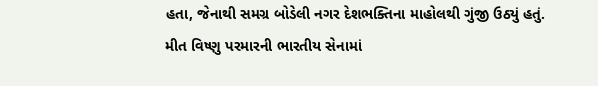હતા, જેનાથી સમગ્ર બોડેલી નગર દેશભક્તિના માહોલથી ગુંજી ઉઠ્યું હતું.
મીત વિષ્ણુ પરમારની ભારતીય સેનામાં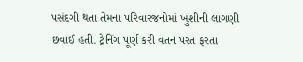પસંદગી થતા તેમના પરિવારજનોમાં ખુશીની લાગણી છવાઈ હતી. ટ્રેનિંગ પૂર્ણ કરી વતન પરત ફરતા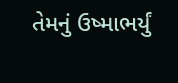તેમનું ઉષ્માભર્યું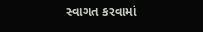સ્વાગત કરવામાં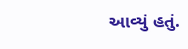આવ્યું હતું.